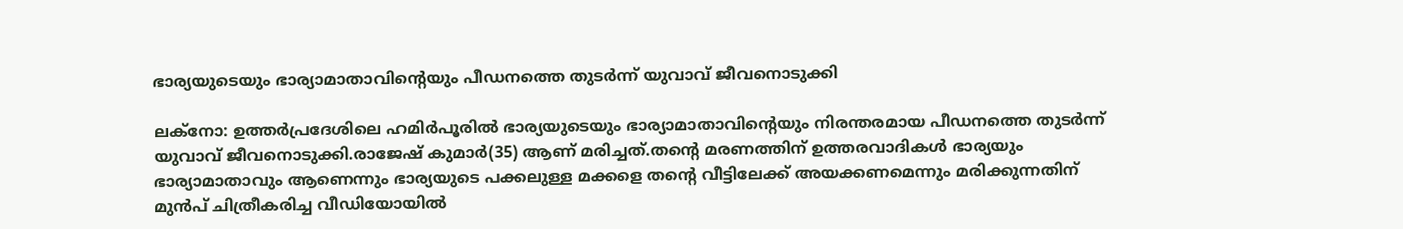ഭാര്യയുടെയും ഭാര്യാമാതാവിന്‍റെയും പീഡനത്തെ തുടർന്ന് യുവാവ് ജീവനൊടുക്കി

ലക്നോ: ഉത്തർപ്രദേശിലെ ഹമിർപൂരില്‍ ഭാര്യയുടെയും ഭാര്യാമാതാവിന്‍റെയും നിരന്തരമായ പീഡനത്തെ തുടർന്ന് യുവാവ് ജീവനൊടുക്കി.രാജേഷ് കുമാർ(35) ആണ് മരിച്ചത്.തന്‍റെ മരണത്തിന് ഉത്തരവാദികള്‍ ഭാര്യയും ഭാര്യാമാതാവും ആണെന്നും ഭാര്യയുടെ പക്കലുള്ള മക്കളെ തന്‍റെ വീട്ടിലേക്ക് അയക്കണമെന്നും മരിക്കുന്നതിന് മുൻപ് ചിത്രീകരിച്ച വീഡിയോയില്‍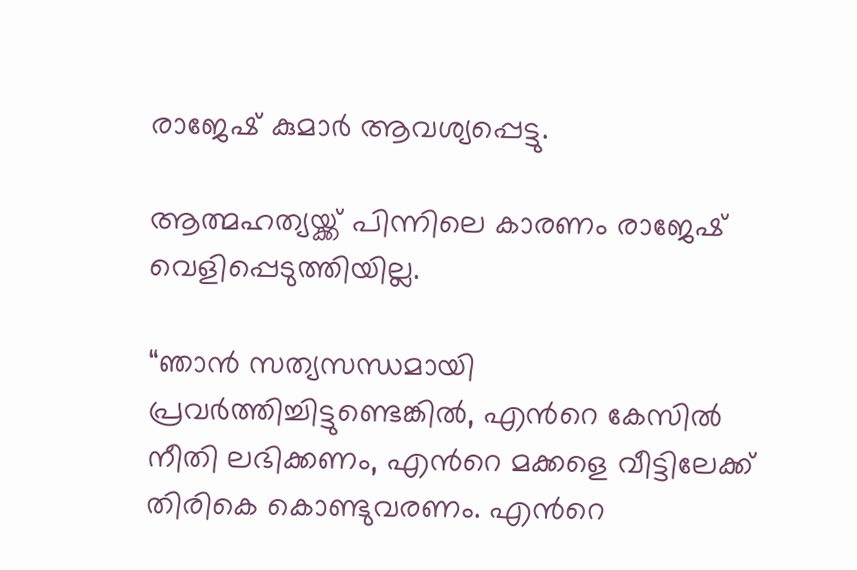രാജേഷ് കുമാർ ആവശ്യപ്പെട്ടു.

ആത്മഹത്യയ്ക്ക് പിന്നിലെ കാരണം രാജേഷ് വെളിപ്പെടുത്തിയില്ല.

“ഞാൻ സത്യസന്ധമായി പ്രവർത്തിച്ചിട്ടുണ്ടെങ്കില്‍, എന്‍റെ കേസില്‍ നീതി ലഭിക്കണം, എന്‍റെ മക്കളെ വീട്ടിലേക്ക് തിരികെ കൊണ്ടുവരണം. എന്‍റെ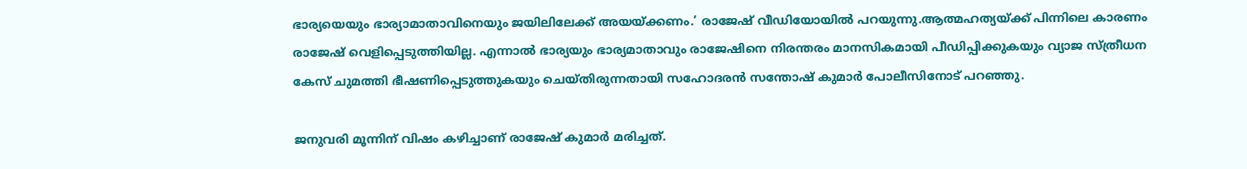ഭാര്യയെയും ഭാര്യാമാതാവിനെയും ജയിലിലേക്ക് അയയ്ക്കണം.’ രാജേഷ് വീഡിയോയില്‍ പറയുന്നു.ആത്മഹത്യയ്ക്ക് പിന്നിലെ കാരണം രാജേഷ് വെളിപ്പെടുത്തിയില്ല. എന്നാല്‍ ഭാര്യയും ഭാര്യമാതാവും രാജേഷിനെ നിരന്തരം മാനസികമായി പീഡിപ്പിക്കുകയും വ്യാജ സ്ത്രീധന കേസ് ചുമത്തി ഭീഷണിപ്പെടുത്തുകയും ചെയ്തിരുന്നതായി സഹോദരൻ സന്തോഷ് കുമാർ പോലീസിനോട് പറഞ്ഞു.

ജനുവരി മൂന്നിന് വിഷം കഴിച്ചാണ് രാജേഷ് കുമാർ മരിച്ചത്.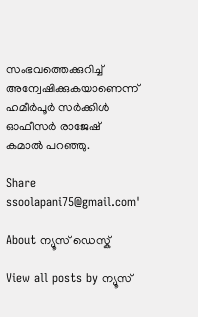സംഭവത്തെക്കുറിച്ച്‌ അന്വേഷിക്കുകയാണെന്ന് ഹമീർപൂർ സർക്കിള്‍ ഓഫീസർ രാജേഷ് കമാല്‍ പറഞ്ഞു.

Share
ssoolapani75@gmail.com'

About ന്യൂസ് ഡെസ്ക്

View all posts by ന്യൂസ്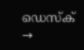ഡെസ്ക് →